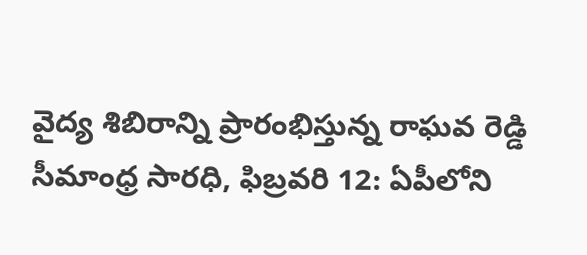వైద్య శిబిరాన్ని ప్రారంభిస్తున్న రాఘవ రెడ్డి
సీమాంధ్ర సారధి, ఫిబ్రవరి 12: ఏపీలోని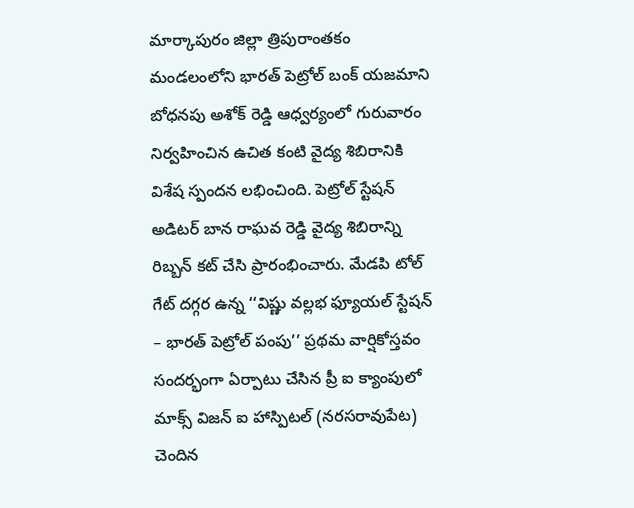మార్కాపురం జిల్లా త్రిపురాంతకం మండలంలోని భారత్ పెట్రోల్ బంక్ యజమాని బోధనపు అశోక్ రెడ్డి ఆధ్వర్యంలో గురువారం నిర్వహించిన ఉచిత కంటి వైద్య శిబిరానికి విశేష స్పందన లభించింది. పెట్రోల్ స్టేషన్ అడిటర్ బాన రాఘవ రెడ్డి వైద్య శిబిరాన్ని రిబ్బన్ కట్ చేసి ప్రారంభించారు. మేడపి టోల్ గేట్ దగ్గర ఉన్న ‘‘విష్ణు వల్లభ ఫ్యూయల్ స్టేషన్ – భారత్ పెట్రోల్ పంపు’’ ప్రథమ వార్షికోస్తవం సందర్భంగా ఏర్పాటు చేసిన ప్రీ ఐ క్యాంపులో మాక్స్ విజన్ ఐ హాస్పిటల్ (నరసరావుపేట) చెందిన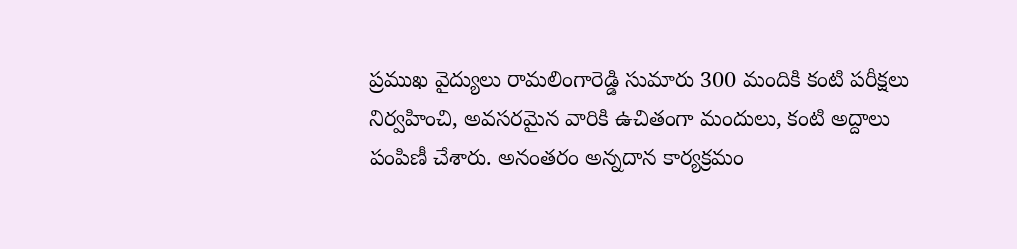ప్రముఖ వైద్యులు రామలింగారెడ్డి సుమారు 300 మందికి కంటి పరీక్షలు నిర్వహించి, అవసరమైన వారికి ఉచితంగా మందులు, కంటి అద్దాలు పంపిణీ చేశారు. అనంతరం అన్నదాన కార్యక్రమం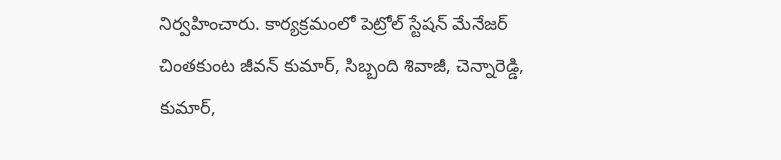నిర్వహించారు. కార్యక్రమంలో పెట్రోల్ స్టేషన్ మేనేజర్ చింతకుంట జీవన్ కుమార్, సిబ్బంది శివాజీ, చెన్నారెడ్డి, కుమార్,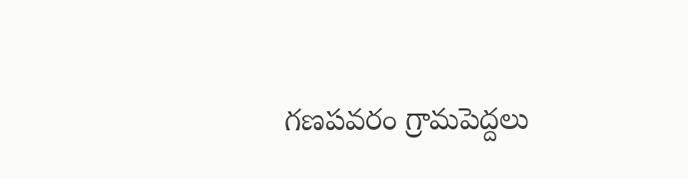గణపవరం గ్రామపెద్దలు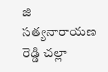జి సత్యనారాయణ రెడ్డి చల్లా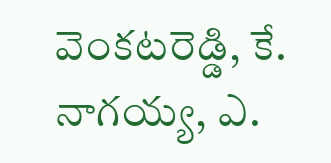వెంకటరెడ్డి, కే. నాగయ్య, ఎ.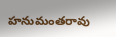హనుమంతరావు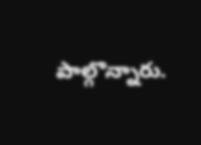పాల్గొన్నారు.